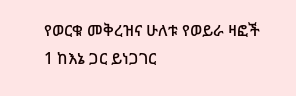የወርቁ መቅረዝና ሁለቱ የወይራ ዛፎች
1 ከእኔ ጋር ይነጋገር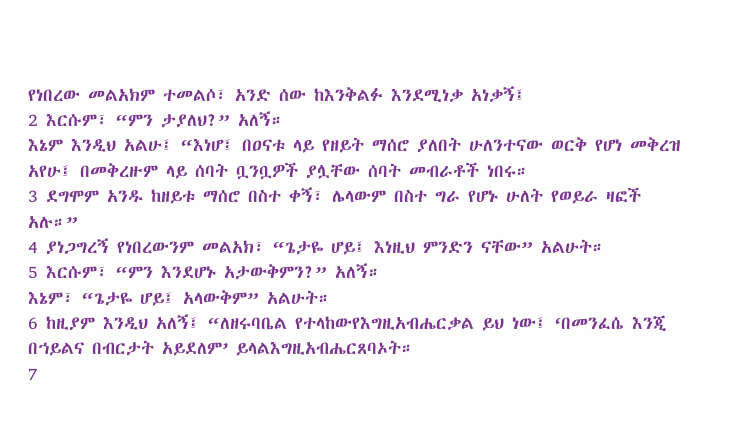የነበረው መልአክም ተመልሶ፣ አንድ ሰው ከእንቅልፉ እንደሚነቃ አነቃኝ፤
2 እርሱም፣ “ምን ታያለህ?” አለኝ።
እኔም እንዲህ አልሁ፤ “እነሆ፤ በዐናቱ ላይ የዘይት ማሰሮ ያለበት ሁለንተናው ወርቅ የሆነ መቅረዝ አየሁ፤ በመቅረዙም ላይ ሰባት ቧንቧዎች ያሏቸው ሰባት መብራቶች ነበሩ።
3 ደግሞም አንዱ ከዘይቱ ማሰሮ በስተ ቀኝ፣ ሌላውም በስተ ግራ የሆኑ ሁለት የወይራ ዛፎች አሉ።”
4 ያነጋግረኝ የነበረውንም መልአክ፣ “ጌታዬ ሆይ፤ እነዚህ ምንድን ናቸው” አልሁት።
5 እርሱም፣ “ምን እንደሆኑ አታውቅምን?” አለኝ።
እኔም፣ “ጌታዬ ሆይ፤ አላውቅም” አልሁት።
6 ከዚያም እንዲህ አለኝ፤ “ለዘሩባቤል የተላከውየእግዚአብሔርቃል ይህ ነው፤ ‘በመንፈሴ እንጂ በኀይልና በብርታት አይደለም’ ይላልእግዚአብሔርጸባኦት።
7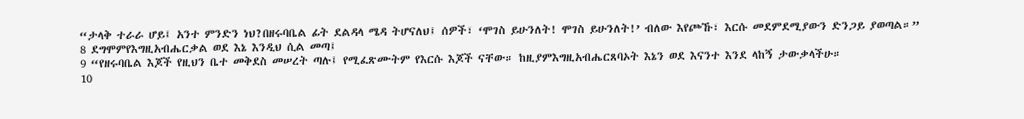“ታላቅ ተራራ ሆይ፤ አንተ ምንድን ነህ?በዘሩባቤል ፊት ደልዳላ ሜዳ ትሆናለህ፤ ሰዎች፣ ‘ሞገስ ይሁንለት! ሞገስ ይሁንለት!’ ብለው እየጮኹ፣ እርሱ መደምደሚያውን ድንጋይ ያወጣል።”
8 ደግሞምየእግዚአብሔርቃል ወደ እኔ እንዲህ ሲል መጣ፤
9 “የዘሩባቤል እጆች የዚህን ቤተ መቅደስ መሠረት ጣሉ፤ የሚፈጽሙትም የእርሱ እጆች ናቸው። ከዚያምእግዚአብሔርጸባኦት እኔን ወደ እናንተ እንደ ላከኝ ታውቃላችሁ።
10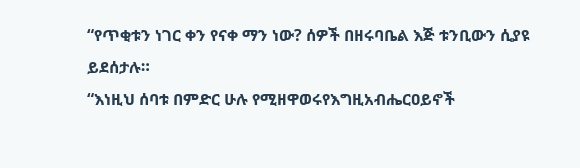“የጥቂቱን ነገር ቀን የናቀ ማን ነው? ሰዎች በዘሩባቤል እጅ ቱንቢውን ሲያዩ ይደሰታሉ።
“እነዚህ ሰባቱ በምድር ሁሉ የሚዘዋወሩየእግዚአብሔርዐይኖች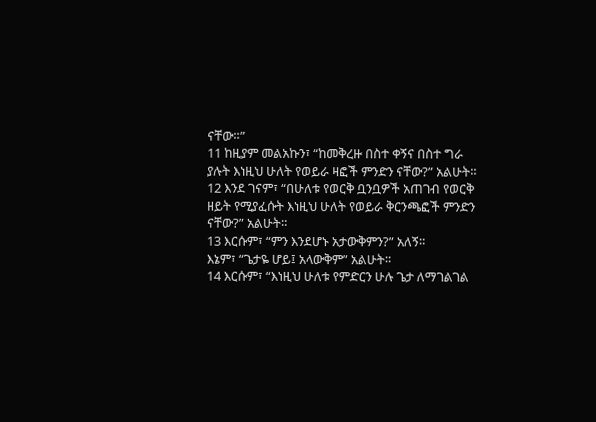ናቸው።”
11 ከዚያም መልአኩን፣ “ከመቅረዙ በስተ ቀኝና በስተ ግራ ያሉት እነዚህ ሁለት የወይራ ዛፎች ምንድን ናቸው?” አልሁት።
12 እንደ ገናም፣ “በሁለቱ የወርቅ ቧንቧዎች አጠገብ የወርቅ ዘይት የሚያፈሱት እነዚህ ሁለት የወይራ ቅርንጫፎች ምንድን ናቸው?” አልሁት።
13 እርሱም፣ “ምን እንደሆኑ አታውቅምን?” አለኝ።
እኔም፣ “ጌታዬ ሆይ፤ አላውቅም” አልሁት።
14 እርሱም፣ “እነዚህ ሁለቱ የምድርን ሁሉ ጌታ ለማገልገል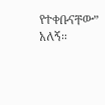የተቀቡናቸው” አለኝ።